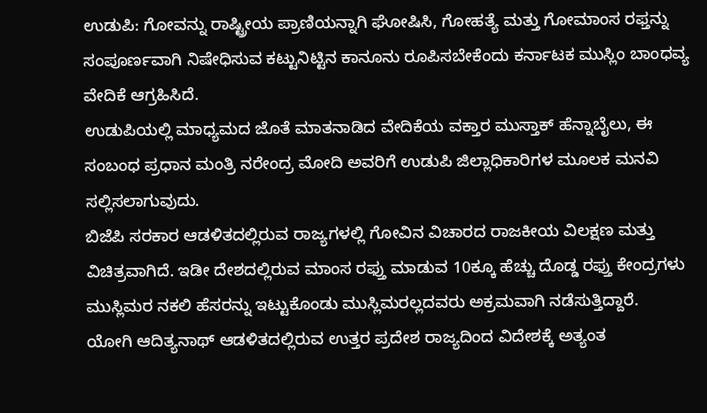ಉಡುಪಿ: ಗೋವನ್ನು ರಾಷ್ಟ್ರೀಯ ಪ್ರಾಣಿಯನ್ನಾಗಿ ಘೋಷಿಸಿ, ಗೋಹತ್ಯೆ ಮತ್ತು ಗೋಮಾಂಸ ರಫ್ತನ್ನು ಸಂಪೂರ್ಣವಾಗಿ ನಿಷೇಧಿಸುವ ಕಟ್ಟುನಿಟ್ಟಿನ ಕಾನೂನು ರೂಪಿಸಬೇಕೆಂದು ಕರ್ನಾಟಕ ಮುಸ್ಲಿಂ ಬಾಂಧವ್ಯ ವೇದಿಕೆ ಆಗ್ರಹಿಸಿದೆ.
ಉಡುಪಿಯಲ್ಲಿ ಮಾಧ್ಯಮದ ಜೊತೆ ಮಾತನಾಡಿದ ವೇದಿಕೆಯ ವಕ್ತಾರ ಮುಸ್ತಾಕ್ ಹೆನ್ನಾಬೈಲು, ಈ ಸಂಬಂಧ ಪ್ರಧಾನ ಮಂತ್ರಿ ನರೇಂದ್ರ ಮೋದಿ ಅವರಿಗೆ ಉಡುಪಿ ಜಿಲ್ಲಾಧಿಕಾರಿಗಳ ಮೂಲಕ ಮನವಿ ಸಲ್ಲಿಸಲಾಗುವುದು.
ಬಿಜೆಪಿ ಸರಕಾರ ಆಡಳಿತದಲ್ಲಿರುವ ರಾಜ್ಯಗಳಲ್ಲಿ ಗೋವಿನ ವಿಚಾರದ ರಾಜಕೀಯ ವಿಲಕ್ಷಣ ಮತ್ತು ವಿಚಿತ್ರವಾಗಿದೆ. ಇಡೀ ದೇಶದಲ್ಲಿರುವ ಮಾಂಸ ರಫ್ತು ಮಾಡುವ 10ಕ್ಕೂ ಹೆಚ್ಚು ದೊಡ್ಡ ರಫ್ತು ಕೇಂದ್ರಗಳು ಮುಸ್ಲಿಮರ ನಕಲಿ ಹೆಸರನ್ನು ಇಟ್ಟುಕೊಂಡು ಮುಸ್ಲಿಮರಲ್ಲದವರು ಅಕ್ರಮವಾಗಿ ನಡೆಸುತ್ತಿದ್ದಾರೆ.
ಯೋಗಿ ಆದಿತ್ಯನಾಥ್ ಆಡಳಿತದಲ್ಲಿರುವ ಉತ್ತರ ಪ್ರದೇಶ ರಾಜ್ಯದಿಂದ ವಿದೇಶಕ್ಕೆ ಅತ್ಯಂತ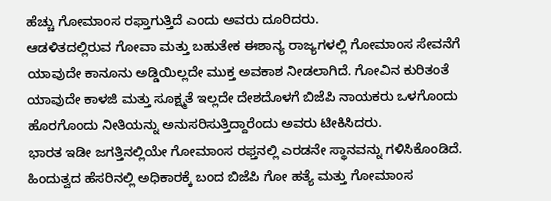ಹೆಚ್ಚು ಗೋಮಾಂಸ ರಫ್ತಾಗುತ್ತಿದೆ ಎಂದು ಅವರು ದೂರಿದರು.
ಆಡಳಿತದಲ್ಲಿರುವ ಗೋವಾ ಮತ್ತು ಬಹುತೇಕ ಈಶಾನ್ಯ ರಾಜ್ಯಗಳಲ್ಲಿ ಗೋಮಾಂಸ ಸೇವನೆಗೆ ಯಾವುದೇ ಕಾನೂನು ಅಡ್ಡಿಯಿಲ್ಲದೇ ಮುಕ್ತ ಅವಕಾಶ ನೀಡಲಾಗಿದೆ. ಗೋವಿನ ಕುರಿತಂತೆ ಯಾವುದೇ ಕಾಳಜಿ ಮತ್ತು ಸೂಕ್ಷ್ಮತೆ ಇಲ್ಲದೇ ದೇಶದೊಳಗೆ ಬಿಜೆಪಿ ನಾಯಕರು ಒಳಗೊಂದು ಹೊರಗೊಂದು ನೀತಿಯನ್ನು ಅನುಸರಿಸುತ್ತಿದ್ದಾರೆಂದು ಅವರು ಟೀಕಿಸಿದರು.
ಭಾರತ ಇಡೀ ಜಗತ್ತಿನಲ್ಲಿಯೇ ಗೋಮಾಂಸ ರಫ್ತನಲ್ಲಿ ಎರಡನೇ ಸ್ಥಾನವನ್ನು ಗಳಿಸಿಕೊಂಡಿದೆ. ಹಿಂದುತ್ವದ ಹೆಸರಿನಲ್ಲಿ ಅಧಿಕಾರಕ್ಕೆ ಬಂದ ಬಿಜೆಪಿ ಗೋ ಹತ್ಯೆ ಮತ್ತು ಗೋಮಾಂಸ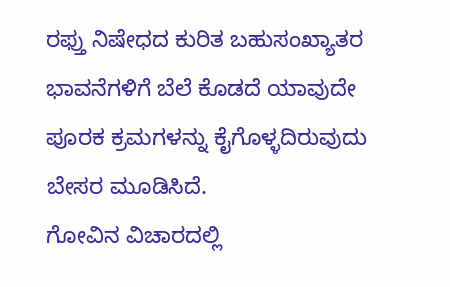ರಫ್ತು ನಿಷೇಧದ ಕುರಿತ ಬಹುಸಂಖ್ಯಾತರ ಭಾವನೆಗಳಿಗೆ ಬೆಲೆ ಕೊಡದೆ ಯಾವುದೇ ಪೂರಕ ಕ್ರಮಗಳನ್ನು ಕೈಗೊಳ್ಳದಿರುವುದು ಬೇಸರ ಮೂಡಿಸಿದೆ.
ಗೋವಿನ ವಿಚಾರದಲ್ಲಿ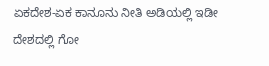ಏಕದೇಶ-ಏಕ ಕಾನೂನು ನೀತಿ ಅಡಿಯಲ್ಲಿ ಇಡೀ ದೇಶದಲ್ಲಿ ಗೋ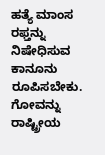ಹತ್ಯೆ ಮಾಂಸ ರಫ್ತನ್ನು ನಿಷೇಧಿಸುವ ಕಾನೂನು ರೂಪಿಸಬೇಕು. ಗೋವನ್ನು ರಾಷ್ಟ್ರೀಯ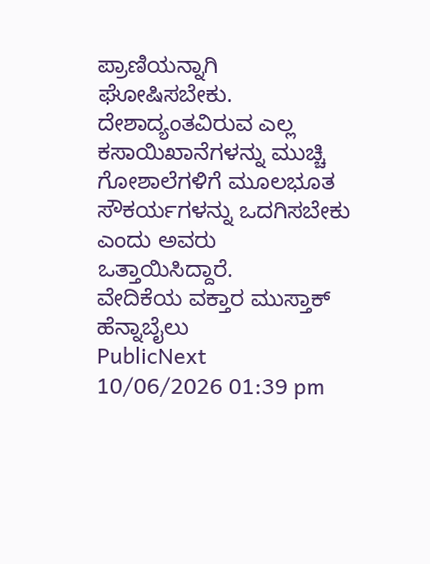ಪ್ರಾಣಿಯನ್ನಾಗಿ ಘೋಷಿಸಬೇಕು.
ದೇಶಾದ್ಯಂತವಿರುವ ಎಲ್ಲ ಕಸಾಯಿಖಾನೆಗಳನ್ನು ಮುಚ್ಚಿ ಗೋಶಾಲೆಗಳಿಗೆ ಮೂಲಭೂತ ಸೌಕರ್ಯಗಳನ್ನು ಒದಗಿಸಬೇಕು ಎಂದು ಅವರು ಒತ್ತಾಯಿಸಿದ್ದಾರೆ.
ವೇದಿಕೆಯ ವಕ್ತಾರ ಮುಸ್ತಾಕ್ ಹೆನ್ನಾಬೈಲು
PublicNext
10/06/2026 01:39 pm